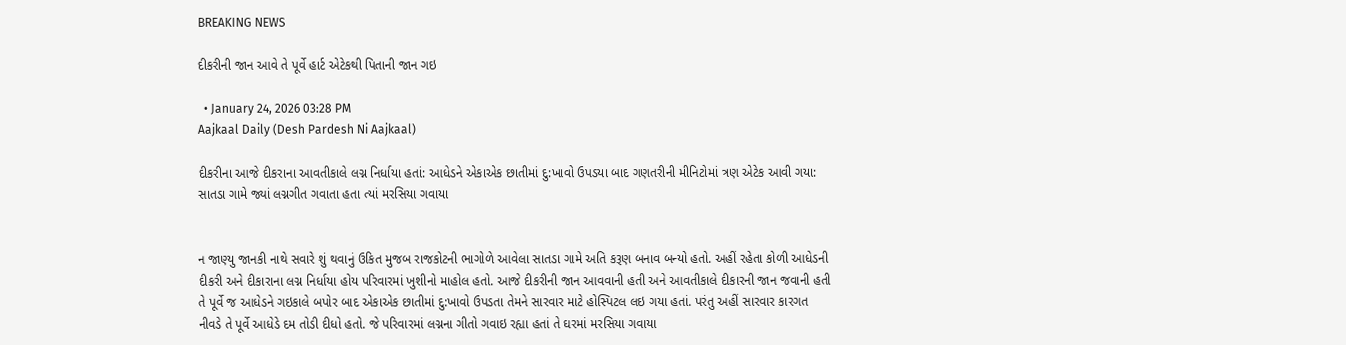BREAKING NEWS

દીકરીની જાન આવે તે પૂર્વે હાર્ટ એટેકથી પિતાની જાન ગઇ

  • January 24, 2026 03:28 PM
Aajkaal Daily (Desh Pardesh Ni Aajkaal)

દીકરીના આજે દીકરાના આવતીકાલે લગ્ન નિર્ધાયા હતાં: આધેડને એકાએક છાતીમાં દુ:ખાવો ઉપડયા બાદ ગણતરીની મીનિટોમાં ત્રણ એટેક આવી ગયા: સાતડા ગામે જ્યાં લગ્નગીત ગવાતા હતા ત્યાં મરસિયા ગવાયા


ન જાણ્યુ જાનકી નાથે સવારે શું થવાનું ઉકિત મુજબ રાજકોટની ભાગોળે આવેલા સાતડા ગામે અતિ કરૂણ બનાવ બન્યો હતો. અહીં રહેતા કોળી આધેડની દીકરી અને દીકારાના લગ્ન નિર્ધાયા હોય પરિવારમાં ખુશીનો માહોલ હતો. આજે દીકરીની જાન આવવાની હતી અને આવતીકાલે દીકારની જાન જવાની હતી તે પૂર્વે જ આધેડને ગઇકાલે બપોર બાદ એકાએક છાતીમાં દુ:ખાવો ઉપડતા તેમને સારવાર માટે હોસ્પિટલ લઇ ગયા હતાં. પરંતુ અહીં સારવાર કારગત નીવડે તે પૂર્વે આધેડે દમ તોડી દીધો હતો. જે પરિવારમાં લગ્નના ગીતો ગવાઇ રહ્યા હતાં તે ઘરમાં મરસિયા ગવાયા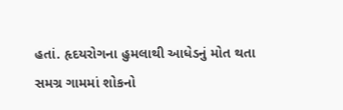હતાં. હૃદયરોગના હુમલાથી આધેડનું મોત થતા સમગ્ર ગામમાં શોકનો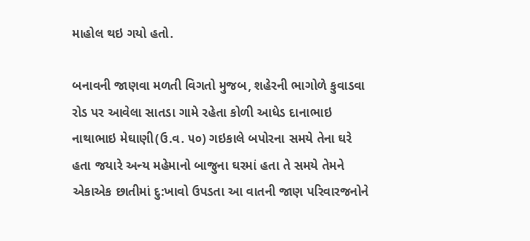માહોલ થઇ ગયો હતો.

બનાવની જાણવા મળતી વિગતો મુજબ, શહેરની ભાગોળે કુવાડવા રોડ પર આવેલા સાતડા ગામે રહેતા કોળી આધેડ દાનાભાઇ નાથાભાઇ મેઘાણી(ઉ.વ. ૫૦) ગઇકાલે બપોરના સમયે તેના ઘરે હતા જયારે અન્ય મહેમાનો બાજુના ઘરમાં હતા તે સમયે તેમને એકાએક છાતીમાં દુ:ખાવો ઉપડતા આ વાતની જાણ પરિવારજનોને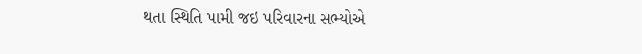થતા સ્થિતિ પામી જઇ પરિવારના સભ્યોએ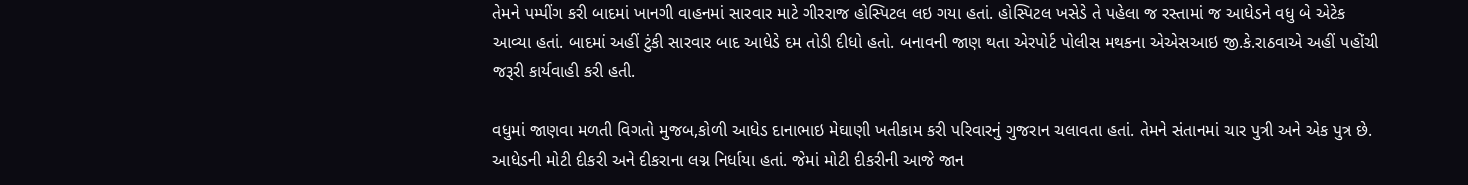તેમને પમ્પીંગ કરી બાદમાં ખાનગી વાહનમાં સારવાર માટે ગીરરાજ હોસ્પિટલ લઇ ગયા હતાં. હોસ્પિટલ ખસેડે તે પહેલા જ રસ્તામાં જ આધેડને વધુ બે એટેક આવ્યા હતાં. બાદમાં અહીં ટુંકી સારવાર બાદ આધેડે દમ તોડી દીધો હતો. બનાવની જાણ થતા એરપોર્ટ પોલીસ મથકના એએસઆઇ જી.કે.રાઠવાએ અહીં પહોંચી જરૂરી કાર્યવાહી કરી હતી.

વધુમાં જાણવા મળતી વિગતો મુજબ,કોળી આધેડ દાનાભાઇ મેઘાણી ખતીકામ કરી પરિવારનું ગુજરાન ચલાવતા હતાં. તેમને સંતાનમાં ચાર પુત્રી અને એક પુત્ર છે. આધેડની મોટી દીકરી અને દીકરાના લગ્ન નિર્ધાયા હતાં. જેમાં મોટી દીકરીની આજે જાન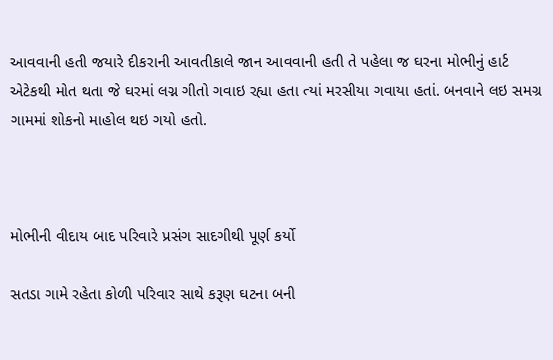આવવાની હતી જયારે દીકરાની આવતીકાલે જાન આવવાની હતી તે પહેલા જ ઘરના મોભીનું હાર્ટ એટેકથી મોત થતા જે ઘરમાં લગ્ન ગીતો ગવાઇ રહ્યા હતા ત્યાં મરસીયા ગવાયા હતાં. બનવાને લઇ સમગ્ર ગામમાં શોકનો માહોલ થઇ ગયો હતો.



મોભીની વીદાય બાદ પરિવારે પ્રસંગ સાદગીથી પૂર્ણ કર્યો

સતડા ગામે રહેતા કોળી પરિવાર સાથે કરૂણ ઘટના બની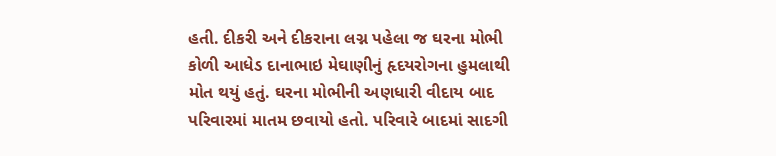હતી. દીકરી અને દીકરાના લગ્ન પહેલા જ ઘરના મોભી કોળી આધેડ દાનાભાઇ મેઘાણીનું હૃદયરોગના હુમલાથી મોત થયું હતું. ઘરના મોભીની અણધારી વીદાય બાદ પરિવારમાં માતમ છવાયો હતો. પરિવારે બાદમાં સાદગી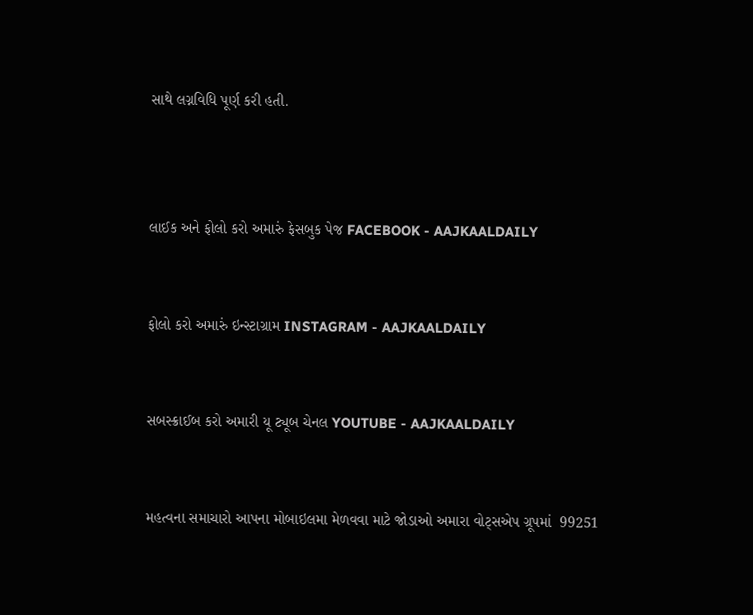સાથે લગ્નવિધિ પૂર્ણ કરી હતી.



લાઈક અને ફોલો કરો અમારું ફેસબુક પેજ FACEBOOK - AAJKAALDAILY


ફોલો કરો અમારું ઇન્સ્ટાગ્રામ INSTAGRAM - AAJKAALDAILY


સબસ્ક્રાઈબ કરો અમારી યૂ ટ્યૂબ ચેનલ YOUTUBE - AAJKAALDAILY


મહત્વના સમાચારો આપના મોબાઇલમા મેળવવા માટે જોડાઓ અમારા વોટ્સએપ ગ્રૂપમાં  99251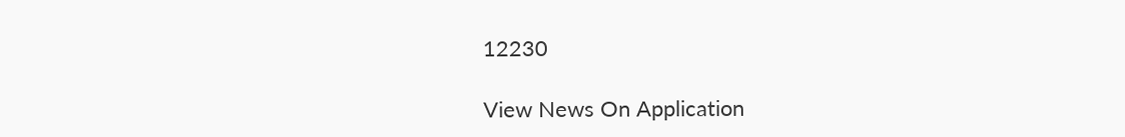12230

View News On Application